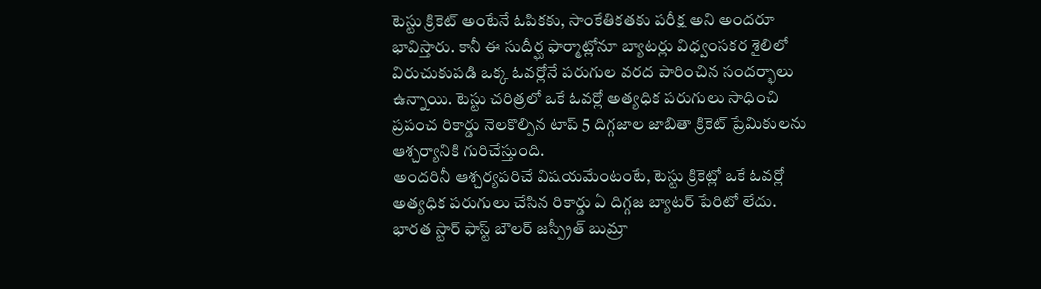టెస్టు క్రికెట్ అంటేనే ఓపికకు, సాంకేతికతకు పరీక్ష అని అందరూ భావిస్తారు. కానీ ఈ సుదీర్ఘ ఫార్మాట్లోనూ బ్యాటర్లు విధ్వంసకర శైలిలో విరుచుకుపడి ఒక్క ఓవర్లోనే పరుగుల వరద పారించిన సందర్భాలు ఉన్నాయి. టెస్టు చరిత్రలో ఒకే ఓవర్లో అత్యధిక పరుగులు సాధించి ప్రపంచ రికార్డు నెలకొల్పిన టాప్ 5 దిగ్గజాల జాబితా క్రికెట్ ప్రేమికులను ఆశ్చర్యానికి గురిచేస్తుంది.
అందరినీ ఆశ్చర్యపరిచే విషయమేంటంటే, టెస్టు క్రికెట్లో ఒకే ఓవర్లో అత్యధిక పరుగులు చేసిన రికార్డు ఏ దిగ్గజ బ్యాటర్ పేరిటో లేదు. భారత స్టార్ ఫాస్ట్ బౌలర్ జస్ప్రీత్ బుమ్రా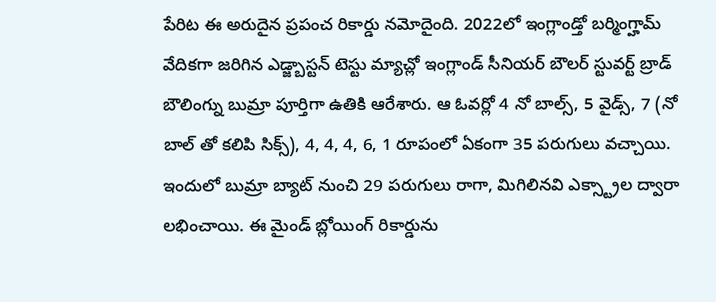పేరిట ఈ అరుదైన ప్రపంచ రికార్డు నమోదైంది. 2022లో ఇంగ్లాండ్తో బర్మింగ్హామ్ వేదికగా జరిగిన ఎడ్జ్బాస్టన్ టెస్టు మ్యాచ్లో ఇంగ్లాండ్ సీనియర్ బౌలర్ స్టువర్ట్ బ్రాడ్ బౌలింగ్ను బుమ్రా పూర్తిగా ఉతికి ఆరేశారు. ఆ ఓవర్లో 4 నో బాల్స్, 5 వైడ్స్, 7 (నో బాల్ తో కలిపి సిక్స్), 4, 4, 4, 6, 1 రూపంలో ఏకంగా 35 పరుగులు వచ్చాయి. ఇందులో బుమ్రా బ్యాట్ నుంచి 29 పరుగులు రాగా, మిగిలినవి ఎక్స్ట్రాల ద్వారా లభించాయి. ఈ మైండ్ బ్లోయింగ్ రికార్డును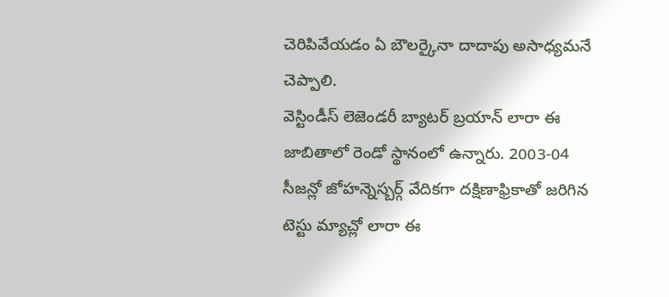చెరిపివేయడం ఏ బౌలర్కైనా దాదాపు అసాధ్యమనే చెప్పాలి.
వెస్టిండీస్ లెజెండరీ బ్యాటర్ బ్రయాన్ లారా ఈ జాబితాలో రెండో స్థానంలో ఉన్నారు. 2003-04 సీజన్లో జోహన్నెస్బర్గ్ వేదికగా దక్షిణాఫ్రికాతో జరిగిన టెస్టు మ్యాచ్లో లారా ఈ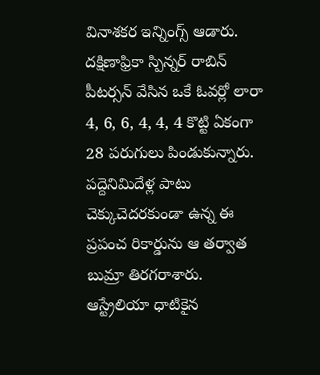వినాశకర ఇన్నింగ్స్ ఆడారు. దక్షిణాఫ్రికా స్పిన్నర్ రాబిన్ పీటర్సన్ వేసిన ఒకే ఓవర్లో లారా 4, 6, 6, 4, 4, 4 కొట్టి ఏకంగా 28 పరుగులు పిండుకున్నారు. పద్దెనిమిదేళ్ల పాటు చెక్కుచెదరకుండా ఉన్న ఈ ప్రపంచ రికార్డును ఆ తర్వాత బుమ్రా తిరగరాశారు.
ఆస్ట్రేలియా ధాటికైన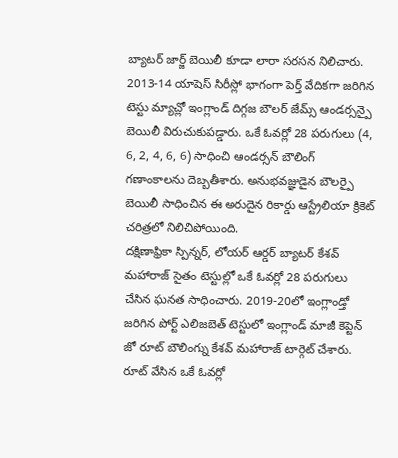బ్యాటర్ జార్జ్ బెయిలీ కూడా లారా సరసన నిలిచారు. 2013-14 యాషెస్ సిరీస్లో భాగంగా పెర్త్ వేదికగా జరిగిన టెస్టు మ్యాచ్లో ఇంగ్లాండ్ దిగ్గజ బౌలర్ జేమ్స్ ఆండర్సన్పై బెయిలీ విరుచుకుపడ్డారు. ఒకే ఓవర్లో 28 పరుగులు (4, 6, 2, 4, 6, 6) సాధించి ఆండర్సన్ బౌలింగ్ గణాంకాలను దెబ్బతీశారు. అనుభవజ్ఞుడైన బౌలర్పై బెయిలీ సాధించిన ఈ అరుదైన రికార్డు ఆస్ట్రేలియా క్రికెట్ చరిత్రలో నిలిచిపోయింది.
దక్షిణాఫ్రికా స్పిన్నర్, లోయర్ ఆర్డర్ బ్యాటర్ కేశవ్ మహారాజ్ సైతం టెస్టుల్లో ఒకే ఓవర్లో 28 పరుగులు చేసిన ఘనత సాధించారు. 2019-20లో ఇంగ్లాండ్తో జరిగిన పోర్ట్ ఎలిజబెత్ టెస్టులో ఇంగ్లాండ్ మాజీ కెప్టెన్ జో రూట్ బౌలింగ్ను కేశవ్ మహారాజ్ టార్గెట్ చేశారు. రూట్ వేసిన ఒకే ఓవర్లో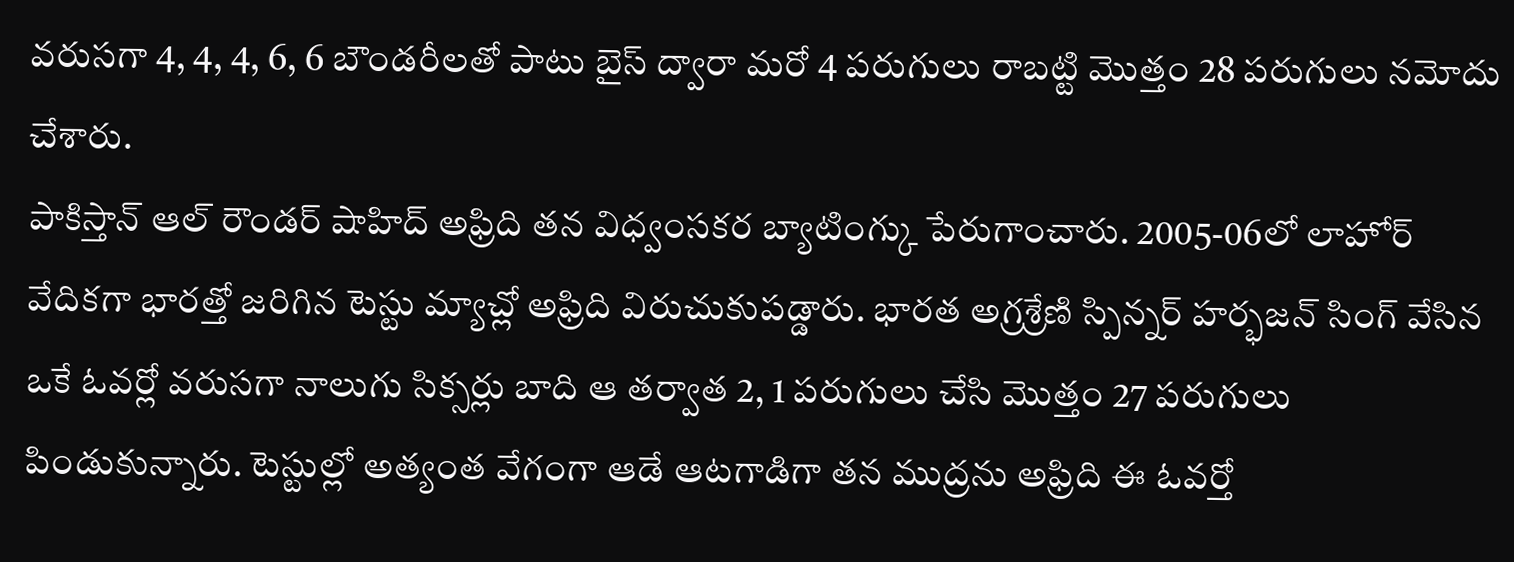వరుసగా 4, 4, 4, 6, 6 బౌండరీలతో పాటు బైస్ ద్వారా మరో 4 పరుగులు రాబట్టి మొత్తం 28 పరుగులు నమోదు చేశారు.
పాకిస్తాన్ ఆల్ రౌండర్ షాహిద్ అఫ్రిది తన విధ్వంసకర బ్యాటింగ్కు పేరుగాంచారు. 2005-06లో లాహోర్ వేదికగా భారత్తో జరిగిన టెస్టు మ్యాచ్లో అఫ్రిది విరుచుకుపడ్డారు. భారత అగ్రశ్రేణి స్పిన్నర్ హర్భజన్ సింగ్ వేసిన ఒకే ఓవర్లో వరుసగా నాలుగు సిక్సర్లు బాది ఆ తర్వాత 2, 1 పరుగులు చేసి మొత్తం 27 పరుగులు పిండుకున్నారు. టెస్టుల్లో అత్యంత వేగంగా ఆడే ఆటగాడిగా తన ముద్రను అఫ్రిది ఈ ఓవర్తో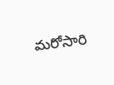మరోసారి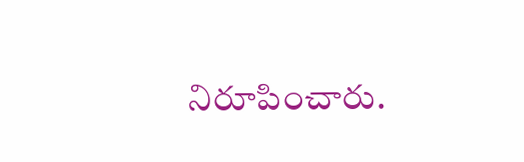నిరూపించారు.